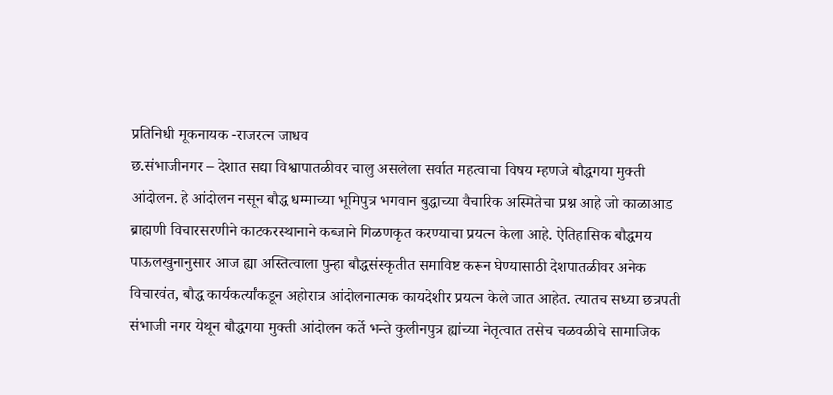प्रतिनिधी मूकनायक -राजरत्न जाधव
छ.संभाजीनगर – देशात सद्या विश्वापातळीवर चालु असलेला सर्वात महत्वाचा विषय म्हणजे बौद्धगया मुक्ती आंदोलन. हे आंदोलन नसून बौद्ध धम्माच्या भूमिपुत्र भगवान बुद्धाच्या वैचारिक अस्मितेचा प्रश्न आहे जो काळाआड ब्राह्मणी विचारसरणीने काटकरस्थानाने कब्जाने गिळणकृत करण्याचा प्रयत्न केला आहे. ऐतिहासिक बौद्धमय पाऊलखुनानुसार आज ह्या अस्तित्वाला पुन्हा बौद्धसंस्कृतीत समाविष्ट करून घेण्यासाठी देशपातळीवर अनेक विचारवंत, बौद्ध कार्यकर्त्यांकडून अहोरात्र आंदोलनात्मक कायदेशीर प्रयत्न केले जात आहेत. त्यातच सध्या छत्रपती संभाजी नगर येथून बौद्धगया मुक्ती आंदोलन कर्ते भन्ते कुलीनपुत्र ह्यांच्या नेतृत्वात तसेच चळवळीचे सामाजिक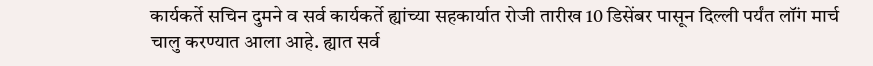कार्यकर्ते सचिन दुमने व सर्व कार्यकर्ते ह्यांच्या सहकार्यात रोजी तारीख 10 डिसेंबर पासून दिल्ली पर्यंत लॉंग मार्च
चालु करण्यात आला आहे. ह्यात सर्व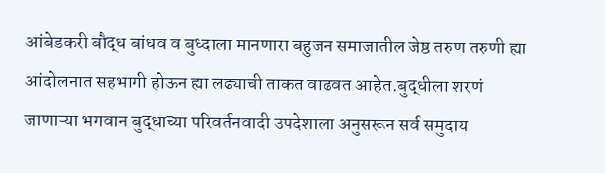आंबेडकरी बौद्ध बांधव व बुध्दाला मानणारा बहुजन समाजातील जेष्ठ तरुण तरुणी ह्या आंदोलनात सहभागी होऊन ह्या लढ्याची ताकत वाढवत आहेत.बुद्धीला शरणं जाणाऱ्या भगवान बुद्धाच्या परिवर्तनवादी उपदेशाला अनुसरून सर्व समुदाय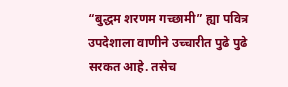“बुद्धम शरणम गच्छामी” ह्या पवित्र उपदेशाला वाणीने उच्चारीत पुढे पुढे सरकत आहे. तसेच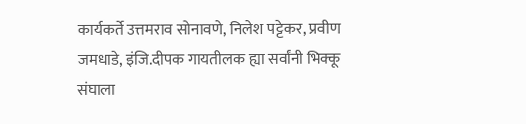कार्यकर्ते उत्तमराव सोनावणे, निलेश पट्टेकर, प्रवीण जमधाडे, इंजि.दीपक गायतीलक ह्या सर्वांनी भिक्कू संघाला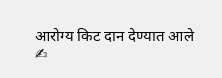आरोग्य किट दान देण्यात आले
✍